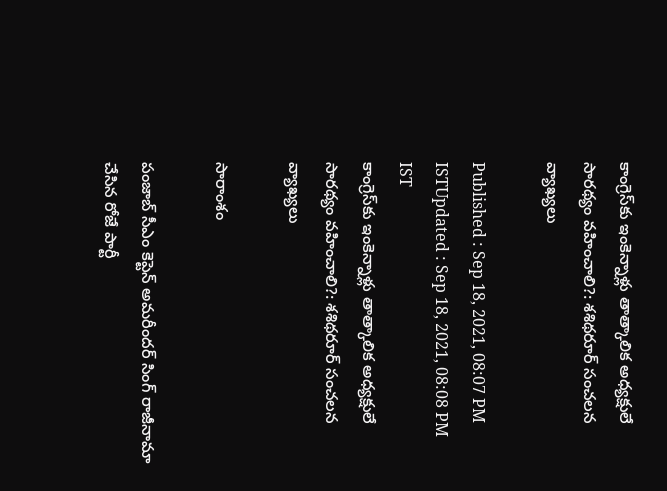కాంగ్రెస్‌కు ఇంకెన్నాళ్లు తాత్కాలిక అధ్యక్షులే సారథ్యం వహించాలి?: శశిథరూర్ సంచలన వ్యాఖ్యలు

Published : Sep 18, 2021, 08:07 PM ISTUpdated : Sep 18, 2021, 08:08 PM IST
కాంగ్రెస్‌కు ఇంకెన్నాళ్లు తాత్కాలిక అధ్యక్షులే సారథ్యం వహించాలి?: శశిథరూర్ సంచలన వ్యాఖ్యలు

సారాంశం

పంజాబ్‌ సీఎం కెప్టెన్ అమరీందర్ సింగ్ రాజీనామా చేసిన రోజే పార్టీ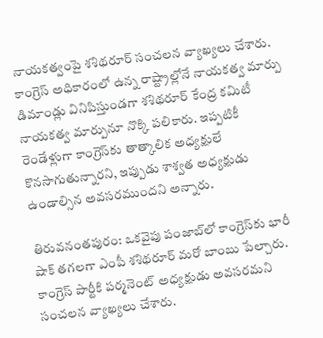నాయకత్వంపై శశిథరూర్ సంచలన వ్యాఖ్యలు చేశారు. కాంగ్రెస్ అధికారంలో ఉన్న రాష్ట్రాల్లోనే నాయకత్వ మార్పు డిమాండ్లు వినిపిస్తుండగా శశిథరూర్ కేంద్ర కమిటీ నాయకత్వ మార్పునూ నొక్కి పలికారు. ఇప్పటికీ రెండేళ్లుగా కాంగ్రెస్‌కు తాత్కాలిక అధ్యక్షులే కొనసాగుతున్నారని, ఇప్పుడు శాశ్వత అధ్యక్షుడు ఉండాల్సిన అవసరముందని అన్నారు.

తిరువనంతపురం: ఒకవైపు పంజాబ్‌లో కాంగ్రెస్‌కు భారీ షాక్ తగలగా ఎంపీ శశిథరూర్ మరో బాంబు పేల్చారు. కాంగ్రెస్ పార్టీకి పర్మనెంట్ అధ్యక్షుడు అవసరమని సంచలన వ్యాఖ్యలు చేశారు.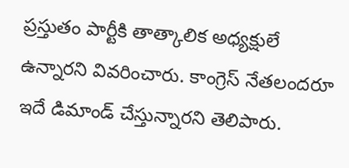ప్రస్తుతం పార్టీకి తాత్కాలిక అధ్యక్షులే ఉన్నారని వివరించారు. కాంగ్రెస్ నేతలందరూ ఇదే డిమాండ్ చేస్తున్నారని తెలిపారు.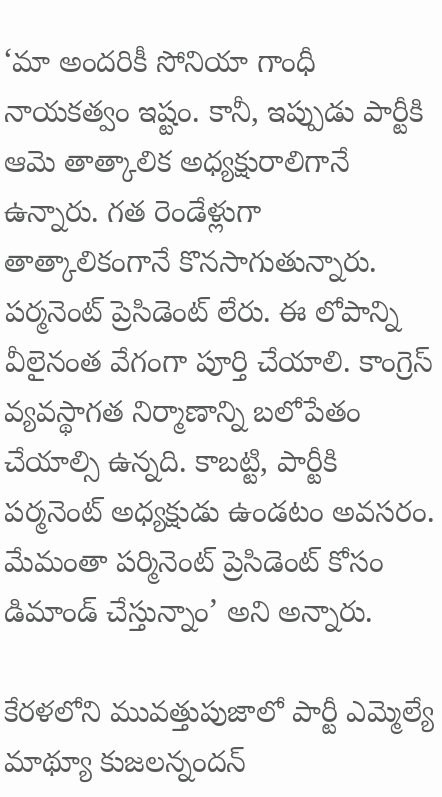‘మా అందరికీ సోనియా గాంధీ నాయకత్వం ఇష్టం. కానీ, ఇప్పుడు పార్టీకి ఆమె తాత్కాలిక అధ్యక్షురాలిగానే ఉన్నారు. గత రెండేళ్లుగా తాత్కాలికంగానే కొనసాగుతున్నారు. పర్మనెంట్ ప్రెసిడెంట్ లేరు. ఈ లోపాన్ని వీలైనంత వేగంగా పూర్తి చేయాలి. కాంగ్రెస్ వ్యవస్థాగత నిర్మాణాన్ని బలోపేతం చేయాల్సి ఉన్నది. కాబట్టి, పార్టీకి పర్మనెంట్ అధ్యక్షుడు ఉండటం అవసరం. మేమంతా పర్మినెంట్ ప్రెసిడెంట్ కోసం డిమాండ్ చేస్తున్నాం’ అని అన్నారు.

కేరళలోని మువత్తుపుజాలో పార్టీ ఎమ్మెల్యే మాథ్యూ కుజలన్నందన్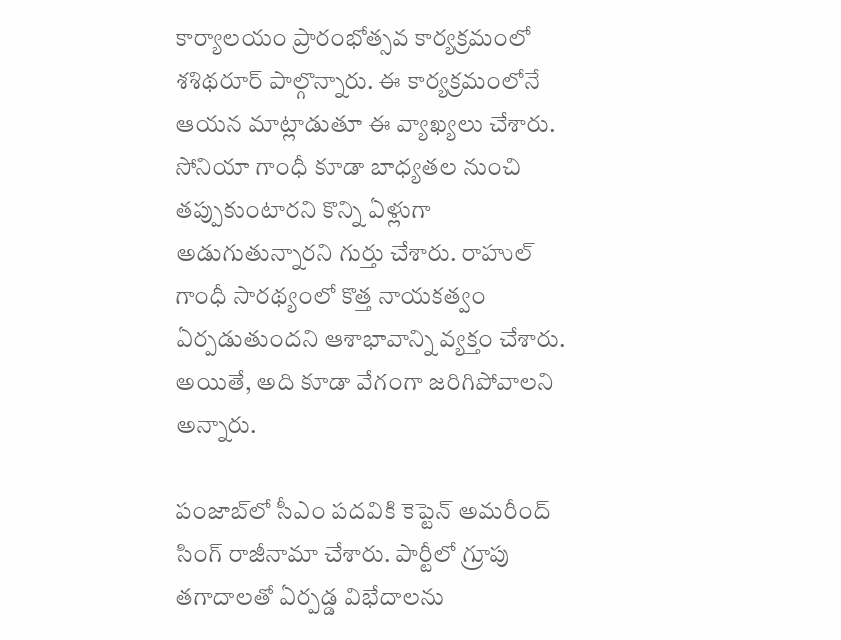కార్యాలయం ప్రారంభోత్సవ కార్యక్రమంలో శశిథరూర్ పాల్గొన్నారు. ఈ కార్యక్రమంలోనే ఆయన మాట్లాడుతూ ఈ వ్యాఖ్యలు చేశారు. సోనియా గాంధీ కూడా బాధ్యతల నుంచి తప్పుకుంటారని కొన్ని ఏళ్లుగా అడుగుతున్నారని గుర్తు చేశారు. రాహుల్ గాంధీ సారథ్యంలో కొత్త నాయకత్వం ఏర్పడుతుందని ఆశాభావాన్ని వ్యక్తం చేశారు. అయితే, అది కూడా వేగంగా జరిగిపోవాలని అన్నారు.

పంజాబ్‌లో సీఎం పదవికి కెప్టెన్ అమరీంద్ సింగ్ రాజీనామా చేశారు. పార్టీలో గ్రూపు తగాదాలతో ఏర్పడ్డ విభేదాలను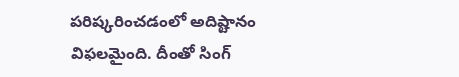పరిష్కరించడంలో అదిష్టానం విఫలమైంది. దీంతో సింగ్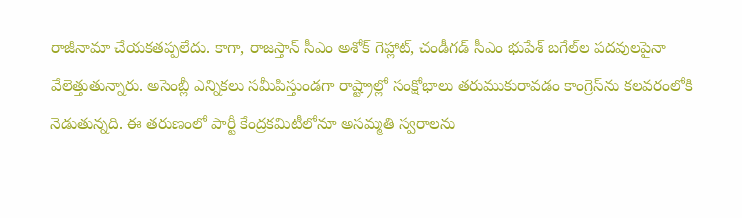రాజీనామా చేయకతప్పలేదు. కాగా, రాజస్తాన్ సీఎం అశోక్ గెహ్లాట్, చండీగడ్ సీఎం భుపేశ్ బగేల్‌ల పదవులపైనా వేలెత్తుతున్నారు. అసెంబ్లీ ఎన్నికలు సమీపిస్తుండగా రాష్ట్రాల్లో సంక్షోభాలు తరుముకురావడం కాంగ్రెస్‌ను కలవరంలోకి నెడుతున్నది. ఈ తరుణంలో పార్టీ కేంద్రకమిటీలోనూ అసమ్మతి స్వరాలను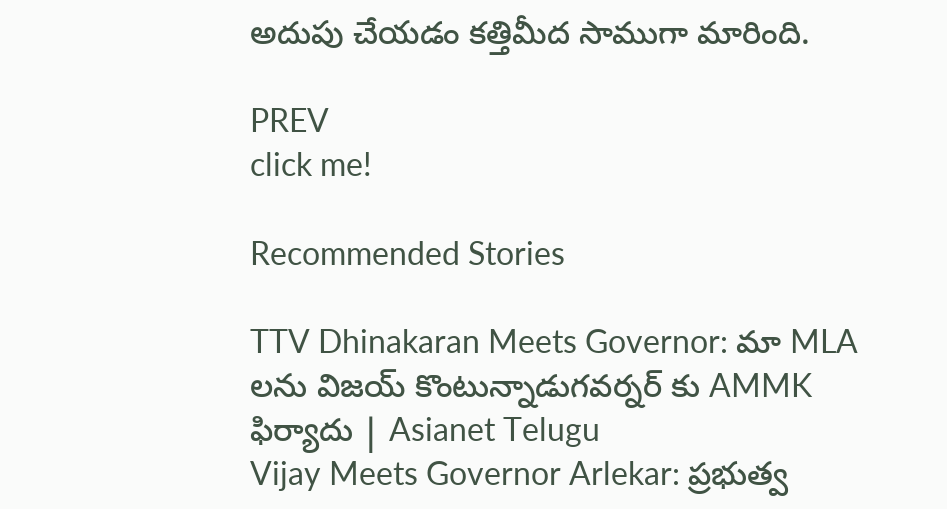అదుపు చేయడం కత్తిమీద సాముగా మారింది.

PREV
click me!

Recommended Stories

TTV Dhinakaran Meets Governor: మా MLA లను విజయ్ కొంటున్నాడుగవర్నర్ కు AMMK ఫిర్యాదు | Asianet Telugu
Vijay Meets Governor Arlekar: ప్రభుత్వ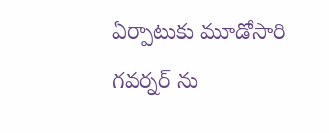ఏర్పాటుకు మూడోసారి గవర్నర్ ను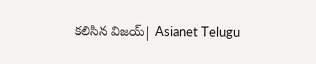కలిసిన విజయ్| Asianet Telugu